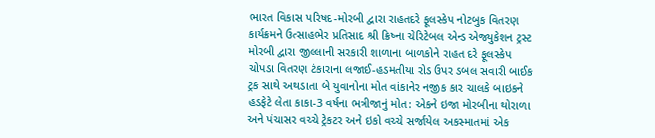ભારત વિકાસ પરિષદ-મોરબી દ્વારા રાહતદરે ફૂલસ્કેપ નોટબુક વિતરણ કાર્યક્રમને ઉત્સાહભેર પ્રતિસાદ શ્રી ક્રિષ્ના ચેરિટેબલ એન્ડ એજ્યુકેશન ટ્રસ્ટ મોરબી દ્વારા જીલ્લાની સરકારી શાળાના બાળકોને રાહત દરે ફૂલસ્કેપ ચોપડા વિતરણ ટંકારાના લજાઈ-હડમતીયા રોડ ઉપર ડબલ સવારી બાઈક ટ્રક સાથે અથડાતા બે યુવાનોના મોત વાંકાનેર નજીક કાર ચાલકે બાઇકને હડફેટે લેતા કાકા-3 વર્ષના ભત્રીજાનું મોત: એકને ઇજા મોરબીના થોરાળા અને પંચાસર વચ્ચે ટ્રેકટર અને ઇકો વચ્ચે સર્જાયેલ અકસ્માતમાં એક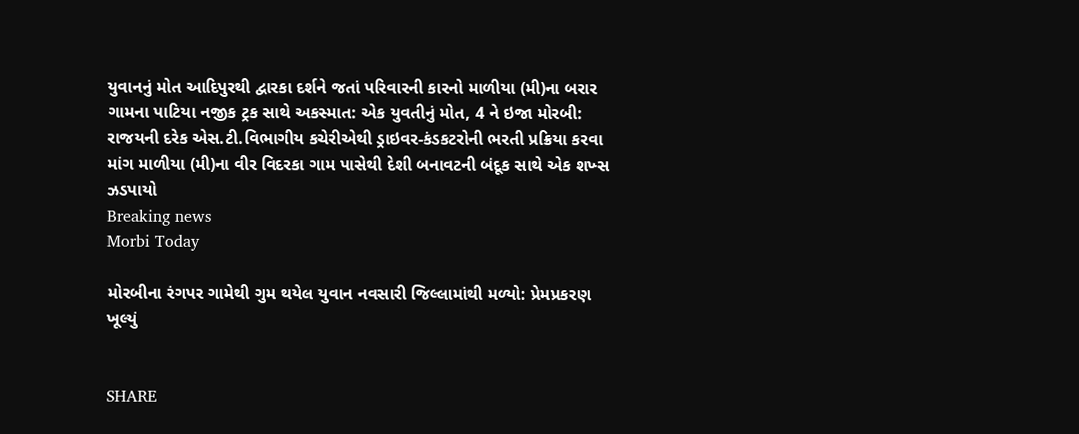યુવાનનું મોત આદિપુરથી દ્વારકા દર્શને જતાં પરિવારની કારનો માળીયા (મી)ના બરાર ગામના પાટિયા નજીક ટ્રક સાથે અકસ્માત: એક યુવતીનું મોત, 4 ને ઇજા મોરબી: રાજયની દરેક એસ.ટી.વિભાગીય કચેરીએથી ડ્રાઇવર-કંડકટરોની ભરતી પ્રક્રિયા કરવા માંગ માળીયા (મી)ના વીર વિદરકા ગામ પાસેથી દેશી બનાવટની બંદૂક સાથે એક શખ્સ ઝડપાયો
Breaking news
Morbi Today

મોરબીના રંગપર ગામેથી ગુમ થયેલ યુવાન નવસારી જિલ્લામાંથી મળ્યો: પ્રેમપ્રકરણ ખૂલ્યું


SHARE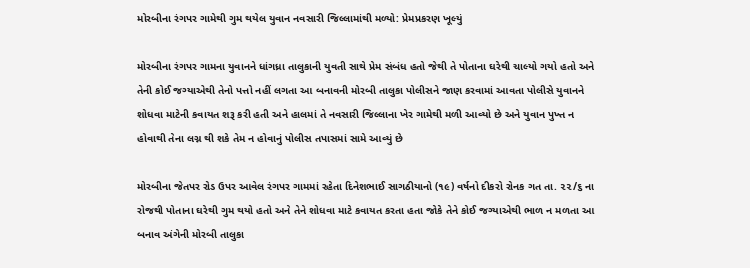મોરબીના રંગપર ગામેથી ગુમ થયેલ યુવાન નવસારી જિલ્લામાંથી મળ્યો: પ્રેમપ્રકરણ ખૂલ્યું

મોરબીના રંગપર ગામના યુવાનને ધાંગધ્રા તાલુકાની યુવતી સાથે પ્રેમ સંબંધ હતો જેથી તે પોતાના ઘરેથી ચાલ્યો ગયો હતો અને તેની કોઈ જગ્યાએથી તેનો પત્તો નહીં લગતા આ બનાવની મોરબી તાલુકા પોલીસને જાણ કરવામાં આવતા પોલીસે યુવાનને શોધવા માટેની કવાયત શરૂ કરી હતી અને હાલમાં તે નવસારી જિલ્લાના ખેર ગામેથી મળી આવ્યો છે અને યુવાન પુખ્ત ન હોવાથી તેના લગ્ન થી શકે તેમ ન હોવાનું પોલીસ તપાસમાં સામે આવ્યું છે

મોરબીના જેતપર રોડ ઉપર આવેલ રંગપર ગામમાં રહેતા દિનેશભાઈ સાગઠીયાનો (૧૯) વર્ષનો દીકરો રોનક ગત તા. ૨૨/૬ ના રોજથી પોતાના ઘરેથી ગુમ થયો હતો અને તેને શોધવા માટે કવાયત કરતા હતા જોકે તેને કોઈ જગ્યાએથી ભાળ ન મળતા આ બનાવ અંગેની મોરબી તાલુકા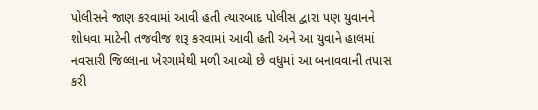પોલીસને જાણ કરવામાં આવી હતી ત્યારબાદ પોલીસ દ્વારા પણ યુવાનને શોધવા માટેની તજવીજ શરૂ કરવામાં આવી હતી અને આ યુવાને હાલમાં નવસારી જિલ્લાના ખેરગામેથી મળી આવ્યો છે વધુમાં આ બનાવવાની તપાસ કરી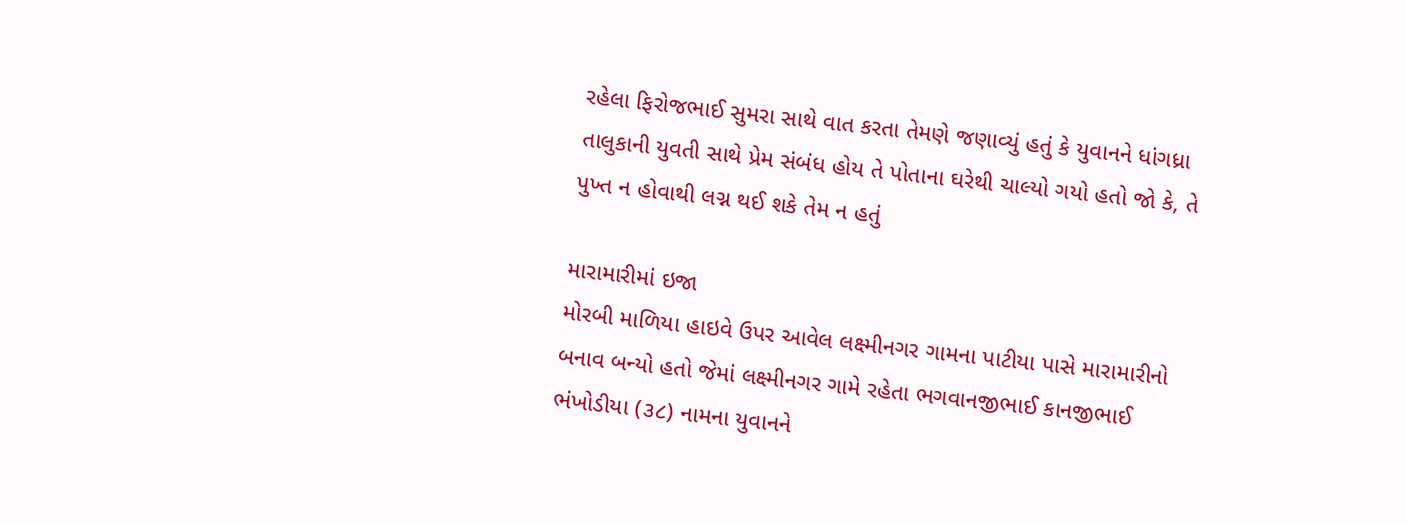રહેલા ફિરોજભાઈ સુમરા સાથે વાત કરતા તેમણે જણાવ્યું હતું કે યુવાનને ધાંગધ્રા તાલુકાની યુવતી સાથે પ્રેમ સંબંધ હોય તે પોતાના ઘરેથી ચાલ્યો ગયો હતો જો કે, તે પુખ્ત ન હોવાથી લગ્ન થઈ શકે તેમ ન હતું

મારામારીમાં ઇજા
મોરબી માળિયા હાઇવે ઉપર આવેલ લક્ષ્મીનગર ગામના પાટીયા પાસે મારામારીનો બનાવ બન્યો હતો જેમાં લક્ષ્મીનગર ગામે રહેતા ભગવાનજીભાઈ કાનજીભાઈ ભંખોડીયા (૩૮) નામના યુવાનને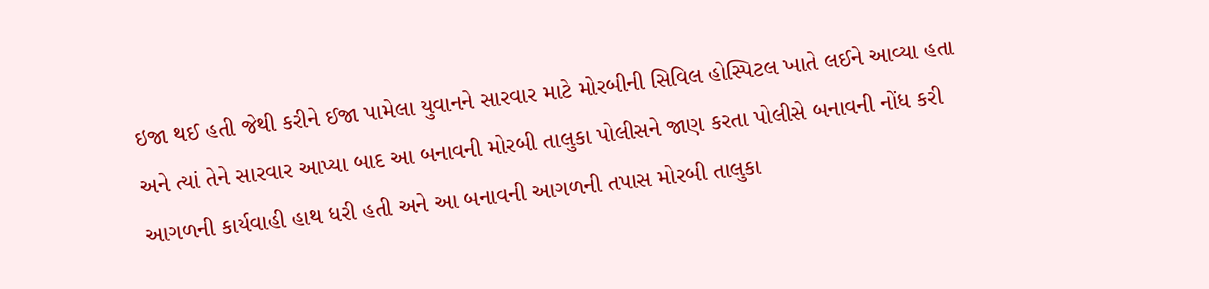ઇજા થઈ હતી જેથી કરીને ઈજા પામેલા યુવાનને સારવાર માટે મોરબીની સિવિલ હોસ્પિટલ ખાતે લઈને આવ્યા હતા અને ત્યાં તેને સારવાર આપ્યા બાદ આ બનાવની મોરબી તાલુકા પોલીસને જાણ કરતા પોલીસે બનાવની નોંધ કરી આગળની કાર્યવાહી હાથ ધરી હતી અને આ બનાવની આગળની તપાસ મોરબી તાલુકા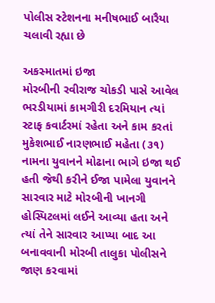પોલીસ સ્ટેશનના મનીષભાઈ બારૈયા ચલાવી રહ્યા છે

અકસ્માતમાં ઇજા
મોરબીની રવીરાજ ચોકડી પાસે આવેલ ભરડીયામાં કામગીરી દરમિયાન ત્યાં સ્ટાફ કવાર્ટરમાં રહેતા અને કામ કરતાં મુકેશભાઈ નારણભાઈ મહેતા (૩૧) નામના યુવાનને મોઢાના ભાગે ઇજા થઈ હતી જેથી કરીને ઈજા પામેલા યુવાનને સારવાર માટે મોરબીની ખાનગી હોસ્પિટલમાં લઈને આવ્યા હતા અને ત્યાં તેને સારવાર આપ્યા બાદ આ બનાવવાની મોરબી તાલુકા પોલીસને જાણ કરવામાં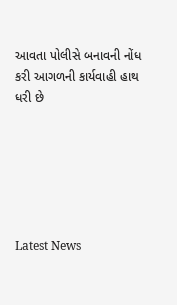આવતા પોલીસે બનાવની નોંધ કરી આગળની કાર્યવાહી હાથ ધરી છે






Latest News